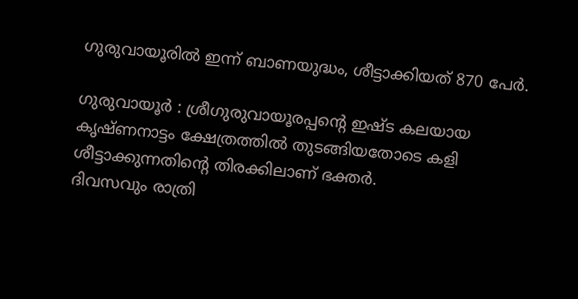ഗുരുവായൂരിൽ ഇന്ന് ബാണയുദ്ധം, ശീട്ടാക്കിയത് 870 പേർ.

ഗുരുവായൂർ : ശ്രീഗുരുവായൂരപ്പൻ്റെ ഇഷ്ട കലയായ കൃഷ്ണനാട്ടം ക്ഷേത്രത്തിൽ തുടങ്ങിയതോടെ കളി ശീട്ടാക്കുന്നതിൻ്റെ തിരക്കിലാണ് ഭക്തർ.
ദിവസവും രാത്രി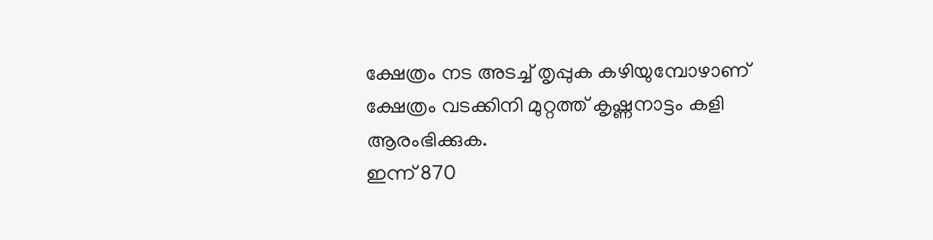ക്ഷേത്രം നട അടച്ച് തൃപ്പുക കഴിയുമ്പോഴാണ് ക്ഷേത്രം വടക്കിനി മുറ്റത്ത് കൃഷ്ണനാട്ടം കളി ആരംഭിക്കുക.
ഇന്ന് 870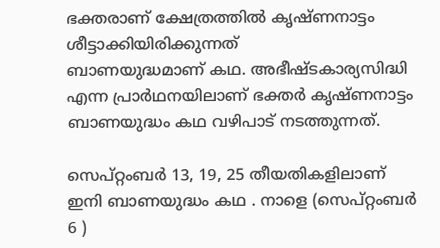ഭക്തരാണ് ക്ഷേത്രത്തിൽ കൃഷ്ണനാട്ടം ശീട്ടാക്കിയിരിക്കുന്നത്
ബാണയുദ്ധമാണ് കഥ. അഭീഷ്ടകാര്യസിദ്ധി എന്ന പ്രാർഥനയിലാണ് ഭക്തർ കൃഷ്ണനാട്ടം ബാണയുദ്ധം കഥ വഴിപാട് നടത്തുന്നത്.

സെപ്റ്റംബർ 13, 19, 25 തീയതികളിലാണ് ഇനി ബാണയുദ്ധം കഥ . നാളെ (സെപ്റ്റംബർ 6 )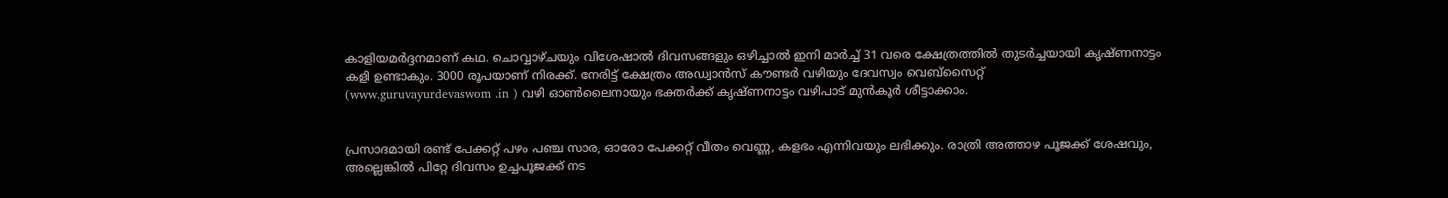കാളിയമർദ്ദനമാണ് കഥ. ചൊവ്വാഴ്ചയും വിശേഷാൽ ദിവസങ്ങളും ഒഴിച്ചാൽ ഇനി മാർച്ച് 31 വരെ ക്ഷേത്രത്തിൽ തുടർച്ചയായി കൃഷ്ണനാട്ടം കളി ഉണ്ടാകും. 3000 രൂപയാണ് നിരക്ക്. നേരിട്ട് ക്ഷേത്രം അഡ്വാൻസ് കൗണ്ടർ വഴിയും ദേവസ്വം വെബ്സൈറ്റ്
(www.guruvayurdevaswom .in ) വഴി ഓൺലൈനായും ഭക്തർക്ക് കൃഷ്ണനാട്ടം വഴിപാട് മുൻകൂർ ശീട്ടാക്കാം.


പ്രസാദമായി രണ്ട് പേക്കറ്റ് പഴം പഞ്ച സാര, ഓരോ പേക്കറ്റ് വീതം വെണ്ണ, കളഭം എന്നിവയും ലഭിക്കും. രാത്രി അത്താഴ പൂജക്ക് ശേഷവും, അല്ലെങ്കിൽ പിറ്റേ ദിവസം ഉച്ചപൂജക്ക് നട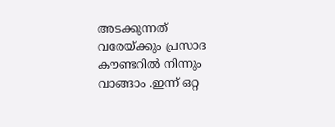അടക്കുന്നത് വരേയ്ക്കും പ്രസാദ കൗണ്ടറിൽ നിന്നും വാങ്ങാം .ഇന്ന് ഒറ്റ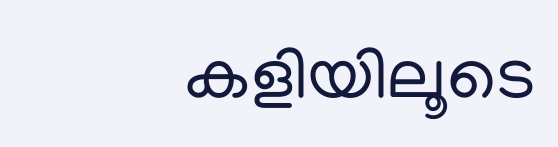കളിയിലൂടെ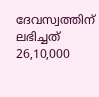ദേവസ്വത്തിന് ലഭിച്ചത് 26,10,000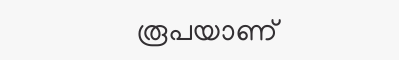രൂപയാണ്